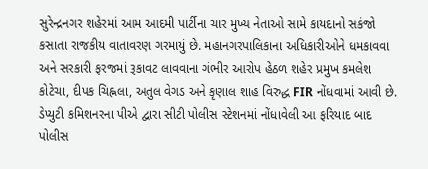સુરેન્દ્રનગર શહેરમાં આમ આદમી પાર્ટીના ચાર મુખ્ય નેતાઓ સામે કાયદાનો સકંજો કસાતા રાજકીય વાતાવરણ ગરમાયું છે. મહાનગરપાલિકાના અધિકારીઓને ધમકાવવા અને સરકારી ફરજમાં રૂકાવટ લાવવાના ગંભીર આરોપ હેઠળ શહેર પ્રમુખ કમલેશ કોટેચા, દીપક ચિહ્નલા, અતુલ વેગડ અને કૃણાલ શાહ વિરુદ્ધ FIR નોંધવામાં આવી છે.
ડેપ્યુટી કમિશનરના પીએ દ્વારા સીટી પોલીસ સ્ટેશનમાં નોંધાવેલી આ ફરિયાદ બાદ પોલીસ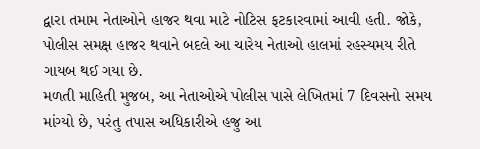દ્વારા તમામ નેતાઓને હાજર થવા માટે નોટિસ ફટકારવામાં આવી હતી. જોકે, પોલીસ સમક્ષ હાજર થવાને બદલે આ ચારેય નેતાઓ હાલમાં રહસ્યમય રીતે ગાયબ થઈ ગયા છે.
મળતી માહિતી મુજબ, આ નેતાઓએ પોલીસ પાસે લેખિતમાં 7 દિવસનો સમય માંગ્યો છે, પરંતુ તપાસ અધિકારીએ હજુ આ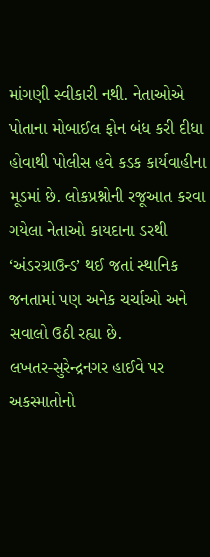માંગણી સ્વીકારી નથી. નેતાઓએ પોતાના મોબાઈલ ફોન બંધ કરી દીધા હોવાથી પોલીસ હવે કડક કાર્યવાહીના મૂડમાં છે. લોકપ્રશ્નોની રજૂઆત કરવા ગયેલા નેતાઓ કાયદાના ડરથી ‘અંડરગ્રાઉન્ડ’ થઈ જતાં સ્થાનિક જનતામાં પણ અનેક ચર્ચાઓ અને સવાલો ઉઠી રહ્યા છે.
લખતર-સુરેન્દ્રનગર હાઈવે પર અકસ્માતોનો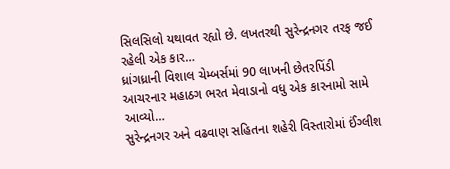સિલસિલો યથાવત રહ્યો છે. લખતરથી સુરેન્દ્રનગર તરફ જઈ રહેલી એક કાર…
ધ્રાંગધ્રાની વિશાલ ચેમ્બર્સમાં 90 લાખની છેતરપિંડી આચરનાર મહાઠગ ભરત મેવાડાનો વધુ એક કારનામો સામે આવ્યો…
સુરેન્દ્રનગર અને વઢવાણ સહિતના શહેરી વિસ્તારોમાં ઈંગ્લીશ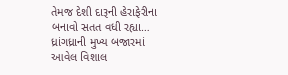તેમજ દેશી દારૂની હેરાફેરીના બનાવો સતત વધી રહ્યા…
ધ્રાંગધ્રાની મુખ્ય બજારમાં આવેલ વિશાલ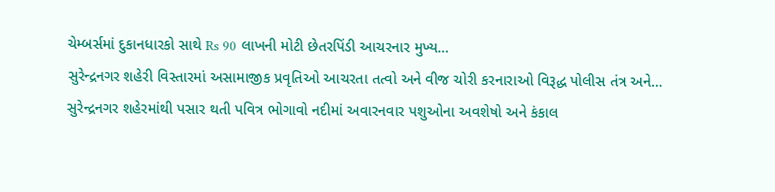ચેમ્બર્સમાં દુકાનધારકો સાથે Rs 90 લાખની મોટી છેતરપિંડી આચરનાર મુખ્ય…
સુરેન્દ્રનગર શહેરી વિસ્તારમાં અસામાજીક પ્રવૃતિઓ આચરતા તત્વો અને વીજ ચોરી કરનારાઓ વિરૂદ્ધ પોલીસ તંત્ર અને…
સુરેન્દ્રનગર શહેરમાંથી પસાર થતી પવિત્ર ભોગાવો નદીમાં અવારનવાર પશુઓના અવશેષો અને કંકાલ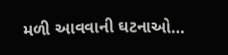મળી આવવાની ઘટનાઓ…